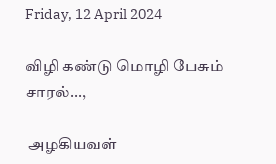Friday, 12 April 2024

விழி கண்டு மொழி பேசும் சாரல்...,

 அழகியவள்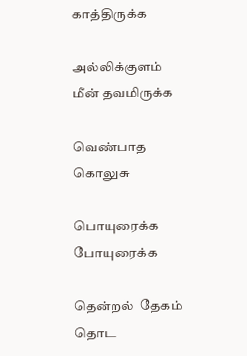காத்திருக்க

அல்லிக்குளம்  மீன் தவமிருக்க

வெண்பாத  கொலுசு

பொயுரைக்க  போயுரைக்க

தென்றல்  தேகம் தொட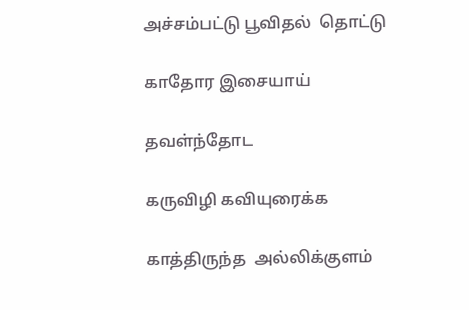அச்சம்பட்டு பூவிதல்  தொட்டு

காதோர இசையாய்

தவள்ந்தோட

கருவிழி கவியுரைக்க

காத்திருந்த  அல்லிக்குளம்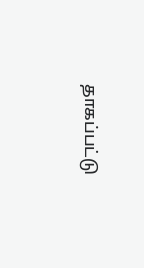தாகப்பட்டு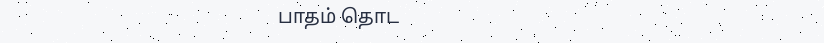பாதம் தொட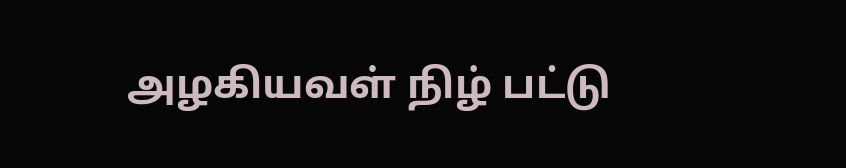அழகியவள் நிழ் பட்டு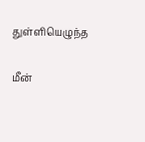துள்ளியெழுந்த

மீன்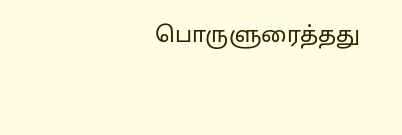பொருளுரைத்தது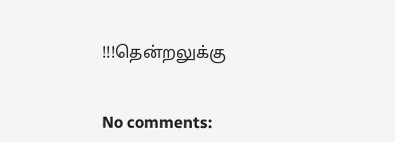!!!தென்றலுக்கு


No comments: